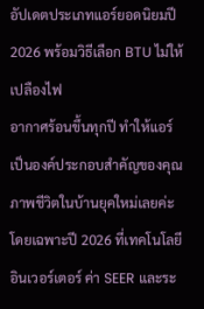อัปเดตประเภทแอร์ยอดนิยมปี 2026 พร้อมวิธีเลือก BTU ไม่ให้เปลืองไฟ
อากาศร้อนขึ้นทุกปี ทำให้แอร์เป็นองค์ประกอบสำคัญของคุณภาพชีวิตในบ้านยุคใหม่เลยค่ะ โดยเฉพาะปี 2026 ที่เทคโนโลยีอินเวอร์เตอร์ ค่า SEER และระ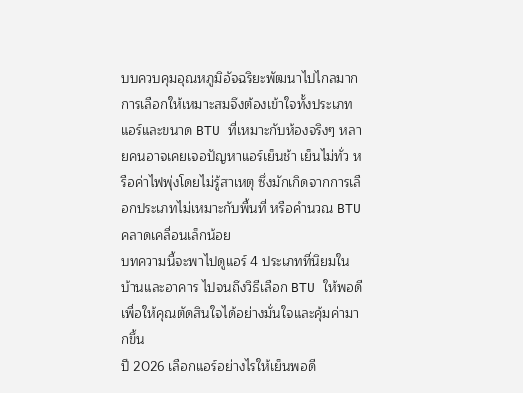บบควบคุมอุณหภูมิอัจฉริยะพัฒนาไปไกลมาก การเลือกให้เหมาะสมจึงต้องเข้าใจทั้งประเภทแอร์และขนาด BTU ที่เหมาะกับห้องจริงๆ หลายคนอาจเคยเจอปัญหาแอร์เย็นช้า เย็นไม่ทั่ว หรือค่าไฟพุ่งโดยไม่รู้สาเหตุ ซึ่งมักเกิดจากการเลือกประเภทไม่เหมาะกับพื้นที่ หรือคำนวณ BTU คลาดเคลื่อนเล็กน้อย
บทความนี้จะพาไปดูแอร์ 4 ประเภทที่นิยมในบ้านและอาคาร ไปจนถึงวิธีเลือก BTU ให้พอดี เพื่อให้คุณตัดสินใจได้อย่างมั่นใจและคุ้มค่ามากขึ้น
ปี 2026 เลือกแอร์อย่างไรให้เย็นพอดี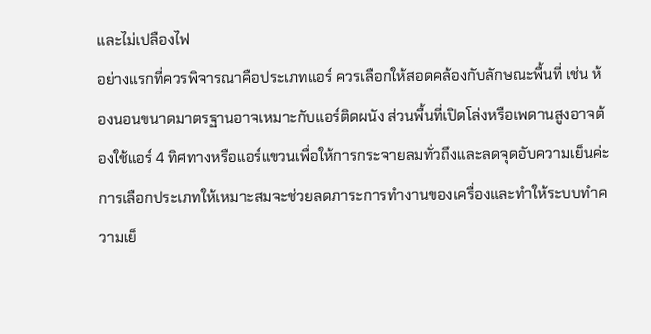และไม่เปลืองไฟ
อย่างแรกที่ควรพิจารณาคือประเภทแอร์ ควรเลือกให้สอดคล้องกับลักษณะพื้นที่ เช่น ห้องนอนขนาดมาตรฐานอาจเหมาะกับแอร์ติดผนัง ส่วนพื้นที่เปิดโล่งหรือเพดานสูงอาจต้องใช้แอร์ 4 ทิศทางหรือแอร์แขวนเพื่อให้การกระจายลมทั่วถึงและลดจุดอับความเย็นค่ะ การเลือกประเภทให้เหมาะสมจะช่วยลดภาระการทำงานของเครื่องและทำให้ระบบทำความเย็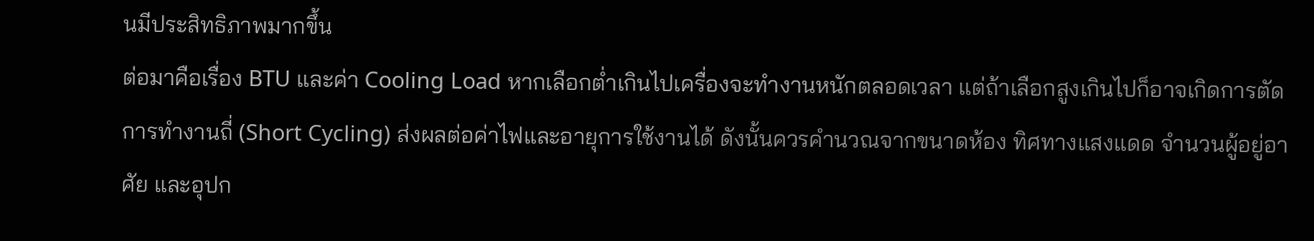นมีประสิทธิภาพมากขึ้น
ต่อมาคือเรื่อง BTU และค่า Cooling Load หากเลือกต่ำเกินไปเครื่องจะทำงานหนักตลอดเวลา แต่ถ้าเลือกสูงเกินไปก็อาจเกิดการตัดการทำงานถี่ (Short Cycling) ส่งผลต่อค่าไฟและอายุการใช้งานได้ ดังนั้นควรคำนวณจากขนาดห้อง ทิศทางแสงแดด จำนวนผู้อยู่อาศัย และอุปก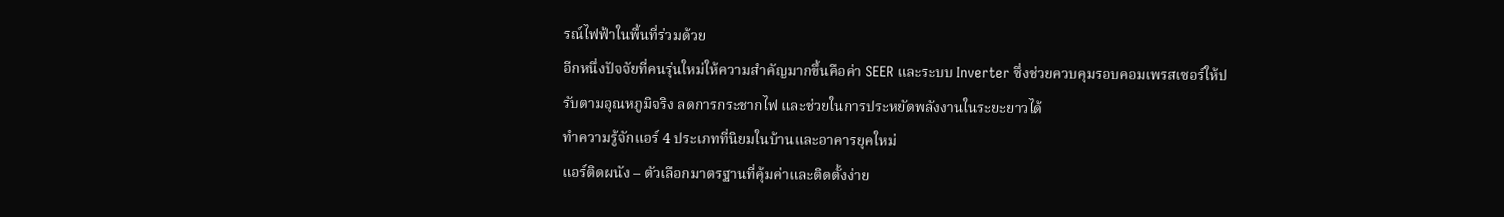รณ์ไฟฟ้าในพื้นที่ร่วมด้วย
อีกหนึ่งปัจจัยที่คนรุ่นใหม่ให้ความสำคัญมากขึ้นคือค่า SEER และระบบ Inverter ซึ่งช่วยควบคุมรอบคอมเพรสเซอร์ให้ปรับตามอุณหภูมิจริง ลดการกระชากไฟ และช่วยในการประหยัดพลังงานในระยะยาวได้
ทำความรู้จักแอร์ 4 ประเภทที่นิยมในบ้านและอาคารยุคใหม่
แอร์ติดผนัง – ตัวเลือกมาตรฐานที่คุ้มค่าและติดตั้งง่าย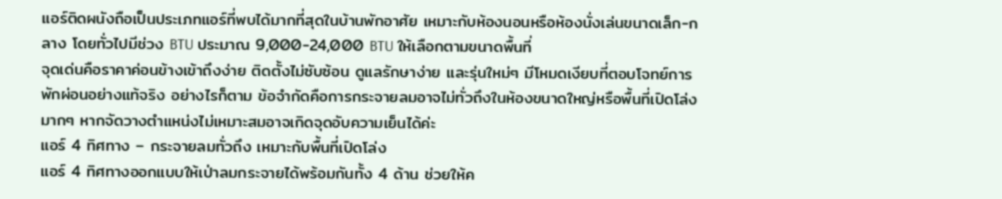แอร์ติดผนังถือเป็นประเภทแอร์ที่พบได้มากที่สุดในบ้านพักอาศัย เหมาะกับห้องนอนหรือห้องนั่งเล่นขนาดเล็ก-กลาง โดยทั่วไปมีช่วง BTU ประมาณ 9,000-24,000 BTU ให้เลือกตามขนาดพื้นที่
จุดเด่นคือราคาค่อนข้างเข้าถึงง่าย ติดตั้งไม่ซับซ้อน ดูแลรักษาง่าย และรุ่นใหม่ๆ มีโหมดเงียบที่ตอบโจทย์การพักผ่อนอย่างแท้จริง อย่างไรก็ตาม ข้อจำกัดคือการกระจายลมอาจไม่ทั่วถึงในห้องขนาดใหญ่หรือพื้นที่เปิดโล่งมากๆ หากจัดวางตำแหน่งไม่เหมาะสมอาจเกิดจุดอับความเย็นได้ค่ะ
แอร์ 4 ทิศทาง – กระจายลมทั่วถึง เหมาะกับพื้นที่เปิดโล่ง
แอร์ 4 ทิศทางออกแบบให้เป่าลมกระจายได้พร้อมกันทั้ง 4 ด้าน ช่วยให้ค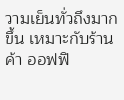วามเย็นทั่วถึงมากขึ้น เหมาะกับร้านค้า ออฟฟิ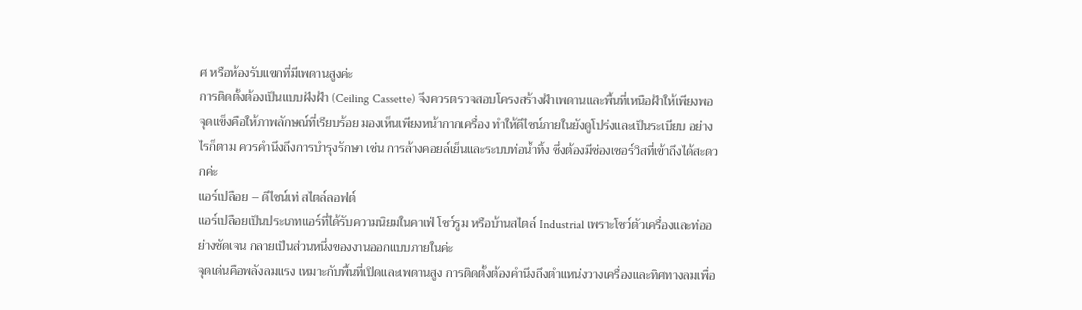ศ หรือห้องรับแขกที่มีเพดานสูงค่ะ
การติดตั้งต้องเป็นแบบฝังฝ้า (Ceiling Cassette) จึงควรตรวจสอบโครงสร้างฝ้าเพดานและพื้นที่เหนือฝ้าให้เพียงพอ จุดแข็งคือให้ภาพลักษณ์ที่เรียบร้อย มองเห็นเพียงหน้ากากเครื่อง ทำให้ดีไซน์ภายในยังดูโปร่งและเป็นระเบียบ อย่างไรก็ตาม ควรคำนึงถึงการบำรุงรักษา เช่น การล้างคอยล์เย็นและระบบท่อน้ำทิ้ง ซึ่งต้องมีช่องเซอร์วิสที่เข้าถึงได้สะดวกค่ะ
แอร์เปลือย – ดีไซน์เท่ สไตล์ลอฟต์
แอร์เปลือยเป็นประเภทแอร์ที่ได้รับความนิยมในคาเฟ่ โชว์รูม หรือบ้านสไตล์ Industrial เพราะโชว์ตัวเครื่องและท่ออย่างชัดเจน กลายเป็นส่วนหนึ่งของงานออกแบบภายในค่ะ
จุดเด่นคือพลังลมแรง เหมาะกับพื้นที่เปิดและเพดานสูง การติดตั้งต้องคำนึงถึงตำแหน่งวางเครื่องและทิศทางลมเพื่อ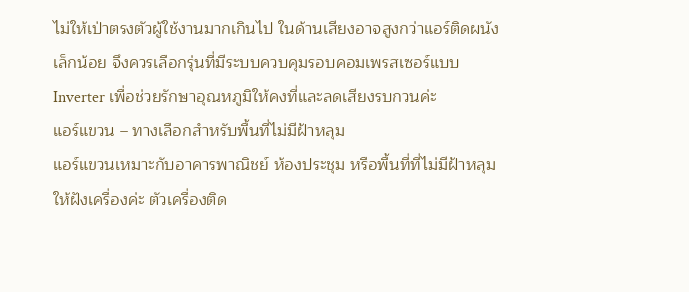ไม่ให้เป่าตรงตัวผู้ใช้งานมากเกินไป ในด้านเสียงอาจสูงกว่าแอร์ติดผนังเล็กน้อย จึงควรเลือกรุ่นที่มีระบบควบคุมรอบคอมเพรสเซอร์แบบ Inverter เพื่อช่วยรักษาอุณหภูมิให้คงที่และลดเสียงรบกวนค่ะ
แอร์แขวน – ทางเลือกสำหรับพื้นที่ไม่มีฝ้าหลุม
แอร์แขวนเหมาะกับอาคารพาณิชย์ ห้องประชุม หรือพื้นที่ที่ไม่มีฝ้าหลุมให้ฝังเครื่องค่ะ ตัวเครื่องติด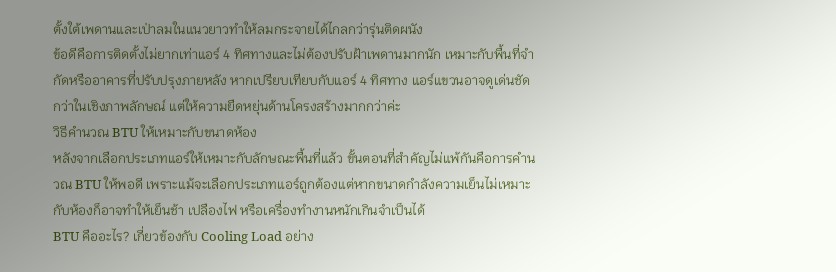ตั้งใต้เพดานและเป่าลมในแนวยาวทำให้ลมกระจายได้ไกลกว่ารุ่นติดผนัง
ข้อดีคือการติดตั้งไม่ยากเท่าแอร์ 4 ทิศทางและไม่ต้องปรับฝ้าเพดานมากนัก เหมาะกับพื้นที่จำกัดหรืออาคารที่ปรับปรุงภายหลัง หากเปรียบเทียบกับแอร์ 4 ทิศทาง แอร์แขวนอาจดูเด่นชัดกว่าในเชิงภาพลักษณ์ แต่ให้ความยืดหยุ่นด้านโครงสร้างมากกว่าค่ะ
วิธีคำนวณ BTU ให้เหมาะกับขนาดห้อง
หลังจากเลือกประเภทแอร์ให้เหมาะกับลักษณะพื้นที่แล้ว ขั้นตอนที่สำคัญไม่แพ้กันคือการคำนวณ BTU ให้พอดี เพราะแม้จะเลือกประเภทแอร์ถูกต้องแต่หากขนาดกำลังความเย็นไม่เหมาะกับห้องก็อาจทำให้เย็นช้า เปลืองไฟ หรือเครื่องทำงานหนักเกินจำเป็นได้
BTU คืออะไร? เกี่ยวข้องกับ Cooling Load อย่าง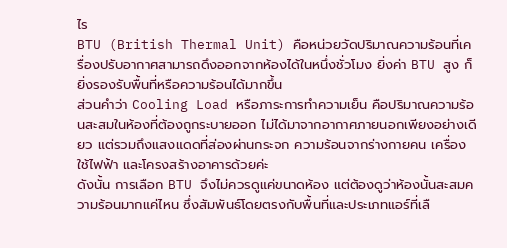ไร
BTU (British Thermal Unit) คือหน่วยวัดปริมาณความร้อนที่เครื่องปรับอากาศสามารถดึงออกจากห้องได้ในหนึ่งชั่วโมง ยิ่งค่า BTU สูง ก็ยิ่งรองรับพื้นที่หรือความร้อนได้มากขึ้น
ส่วนคำว่า Cooling Load หรือภาระการทำความเย็น คือปริมาณความร้อนสะสมในห้องที่ต้องถูกระบายออก ไม่ได้มาจากอากาศภายนอกเพียงอย่างเดียว แต่รวมถึงแสงแดดที่ส่องผ่านกระจก ความร้อนจากร่างกายคน เครื่องใช้ไฟฟ้า และโครงสร้างอาคารด้วยค่ะ
ดังนั้น การเลือก BTU จึงไม่ควรดูแค่ขนาดห้อง แต่ต้องดูว่าห้องนั้นสะสมความร้อนมากแค่ไหน ซึ่งสัมพันธ์โดยตรงกับพื้นที่และประเภทแอร์ที่เลื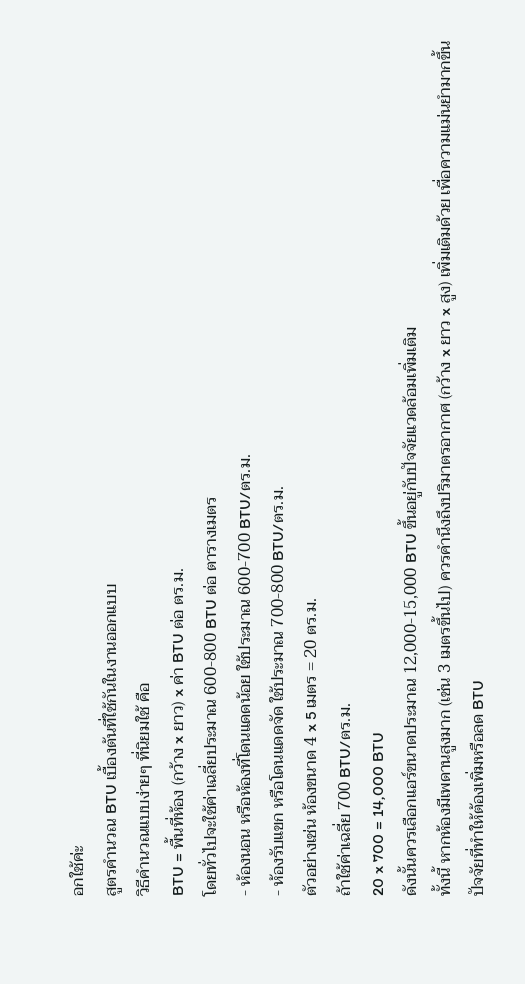อกใช้ค่ะ
สูตรคำนวณ BTU เบื้องต้นที่ใช้กันในงานออกแบบ
วิธีคำนวณแบบง่ายๆ ที่นิยมใช้ คือ
BTU = พื้นที่ห้อง (กว้าง x ยาว) x ค่า BTU ต่อ ตร.ม.
โดยทั่วไปจะใช้ค่าเฉลี่ยประมาณ 600-800 BTU ต่อ ตารางเมตร
- ห้องนอน หรือห้องที่โดนแดดน้อย ใช้ประมาณ 600-700 BTU/ตร.ม.
- ห้องรับแขก หรือโดนแดดจัด ใช้ประมาณ 700-800 BTU/ตร.ม.
ตัวอย่างเช่น ห้องขนาด 4 x 5 เมตร = 20 ตร.ม.
ถ้าใช้ค่าเฉลี่ย 700 BTU/ตร.ม.
20 x 700 = 14,000 BTU
ดังนั้นควรเลือกแอร์ขนาดประมาณ 12,000-15,000 BTU ขึ้นอยู่กับปัจจัยแวดล้อมเพิ่มเติม
ทั้งนี้ หากห้องมีเพดานสูงมาก (เช่น 3 เมตรขึ้นไป) ควรคำนึงถึงปริมาตรอากาศ (กว้าง x ยาว x สูง) เพิ่มเติมด้วย เพื่อความแม่นยำมากขึ้น
ปัจจัยที่ทำให้ต้องเพิ่มหรือลด BTU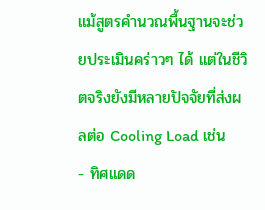แม้สูตรคำนวณพื้นฐานจะช่วยประเมินคร่าวๆ ได้ แต่ในชีวิตจริงยังมีหลายปัจจัยที่ส่งผลต่อ Cooling Load เช่น
- ทิศแดด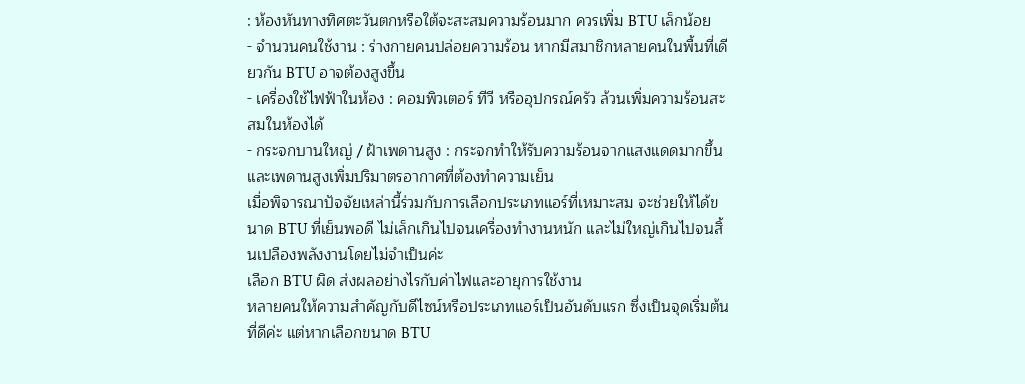: ห้องหันทางทิศตะวันตกหรือใต้จะสะสมความร้อนมาก ควรเพิ่ม BTU เล็กน้อย
- จำนวนคนใช้งาน : ร่างกายคนปล่อยความร้อน หากมีสมาชิกหลายคนในพื้นที่เดียวกัน BTU อาจต้องสูงขึ้น
- เครื่องใช้ไฟฟ้าในห้อง : คอมพิวเตอร์ ทีวี หรืออุปกรณ์ครัว ล้วนเพิ่มความร้อนสะสมในห้องได้
- กระจกบานใหญ่ / ฝ้าเพดานสูง : กระจกทำให้รับความร้อนจากแสงแดดมากขึ้น และเพดานสูงเพิ่มปริมาตรอากาศที่ต้องทำความเย็น
เมื่อพิจารณาปัจจัยเหล่านี้ร่วมกับการเลือกประเภทแอร์ที่เหมาะสม จะช่วยให้ได้ขนาด BTU ที่เย็นพอดี ไม่เล็กเกินไปจนเครื่องทำงานหนัก และไม่ใหญ่เกินไปจนสิ้นเปลืองพลังงานโดยไม่จำเป็นค่ะ
เลือก BTU ผิด ส่งผลอย่างไรกับค่าไฟและอายุการใช้งาน
หลายคนให้ความสำคัญกับดีไซน์หรือประเภทแอร์เป็นอันดับแรก ซึ่งเป็นจุดเริ่มต้นที่ดีค่ะ แต่หากเลือกขนาด BTU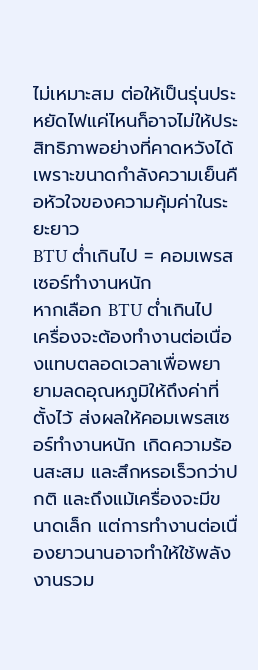ไม่เหมาะสม ต่อให้เป็นรุ่นประหยัดไฟแค่ไหนก็อาจไม่ให้ประสิทธิภาพอย่างที่คาดหวังได้ เพราะขนาดกำลังความเย็นคือหัวใจของความคุ้มค่าในระยะยาว
BTU ต่ำเกินไป = คอมเพรสเซอร์ทำงานหนัก
หากเลือก BTU ต่ำเกินไป เครื่องจะต้องทำงานต่อเนื่องแทบตลอดเวลาเพื่อพยายามลดอุณหภูมิให้ถึงค่าที่ตั้งไว้ ส่งผลให้คอมเพรสเซอร์ทำงานหนัก เกิดความร้อนสะสม และสึกหรอเร็วกว่าปกติ และถึงแม้เครื่องจะมีขนาดเล็ก แต่การทำงานต่อเนื่องยาวนานอาจทำให้ใช้พลังงานรวม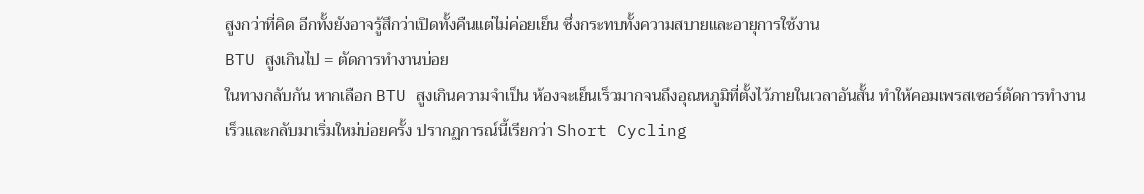สูงกว่าที่คิด อีกทั้งยังอาจรู้สึกว่าเปิดทั้งคืนแต่ไม่ค่อยเย็น ซึ่งกระทบทั้งความสบายและอายุการใช้งาน
BTU สูงเกินไป = ตัดการทำงานบ่อย
ในทางกลับกัน หากเลือก BTU สูงเกินความจำเป็น ห้องจะเย็นเร็วมากจนถึงอุณหภูมิที่ตั้งไว้ภายในเวลาอันสั้น ทำให้คอมเพรสเซอร์ตัดการทำงานเร็วและกลับมาเริ่มใหม่บ่อยครั้ง ปรากฏการณ์นี้เรียกว่า Short Cycling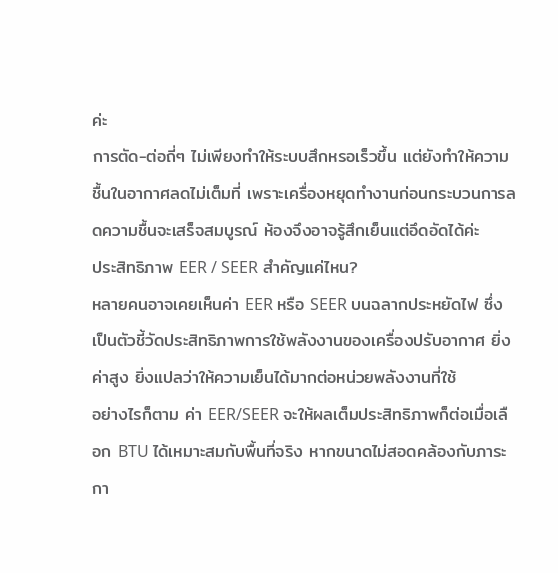ค่ะ
การตัด-ต่อถี่ๆ ไม่เพียงทำให้ระบบสึกหรอเร็วขึ้น แต่ยังทำให้ความชื้นในอากาศลดไม่เต็มที่ เพราะเครื่องหยุดทำงานก่อนกระบวนการลดความชื้นจะเสร็จสมบูรณ์ ห้องจึงอาจรู้สึกเย็นแต่อึดอัดได้ค่ะ
ประสิทธิภาพ EER / SEER สำคัญแค่ไหน?
หลายคนอาจเคยเห็นค่า EER หรือ SEER บนฉลากประหยัดไฟ ซึ่งเป็นตัวชี้วัดประสิทธิภาพการใช้พลังงานของเครื่องปรับอากาศ ยิ่งค่าสูง ยิ่งแปลว่าให้ความเย็นได้มากต่อหน่วยพลังงานที่ใช้
อย่างไรก็ตาม ค่า EER/SEER จะให้ผลเต็มประสิทธิภาพก็ต่อเมื่อเลือก BTU ได้เหมาะสมกับพื้นที่จริง หากขนาดไม่สอดคล้องกับภาระกา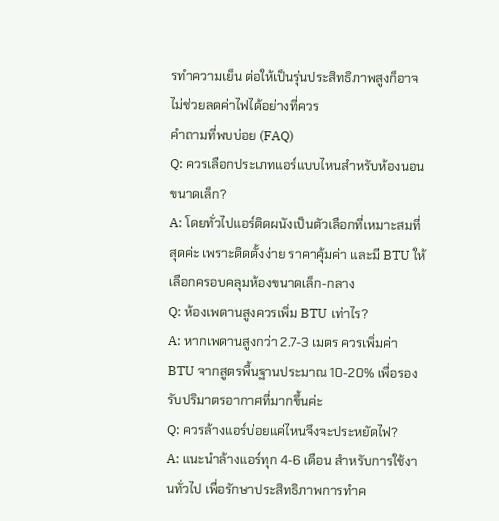รทำความเย็น ต่อให้เป็นรุ่นประสิทธิภาพสูงก็อาจไม่ช่วยลดค่าไฟได้อย่างที่ควร
คำถามที่พบบ่อย (FAQ)
Q: ควรเลือกประเภทแอร์แบบไหนสำหรับห้องนอนขนาดเล็ก?
A: โดยทั่วไปแอร์ติดผนังเป็นตัวเลือกที่เหมาะสมที่สุดค่ะ เพราะติดตั้งง่าย ราคาคุ้มค่า และมี BTU ให้เลือกครอบคลุมห้องขนาดเล็ก-กลาง
Q: ห้องเพดานสูงควรเพิ่ม BTU เท่าไร?
A: หากเพดานสูงกว่า 2.7-3 เมตร ควรเพิ่มค่า BTU จากสูตรพื้นฐานประมาณ 10-20% เพื่อรองรับปริมาตรอากาศที่มากขึ้นค่ะ
Q: ควรล้างแอร์บ่อยแค่ไหนจึงจะประหยัดไฟ?
A: แนะนำล้างแอร์ทุก 4-6 เดือน สำหรับการใช้งานทั่วไป เพื่อรักษาประสิทธิภาพการทำค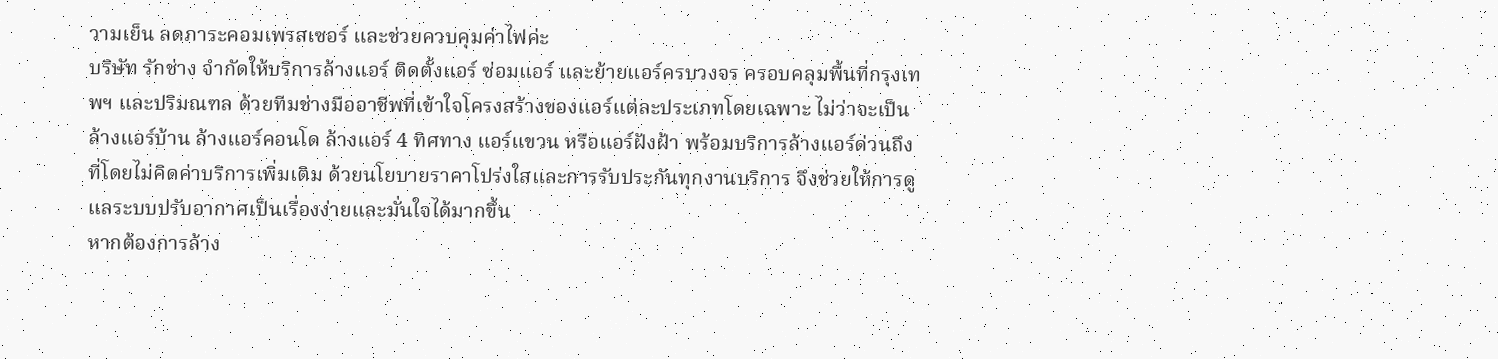วามเย็น ลดภาระคอมเพรสเซอร์ และช่วยควบคุมค่าไฟค่ะ
บริษัท รักช่าง จํากัดให้บริการล้างแอร์ ติดตั้งแอร์ ซ่อมแอร์ และย้ายแอร์ครบวงจร ครอบคลุมพื้นที่กรุงเทพฯ และปริมณฑล ด้วยทีมช่างมืออาชีพที่เข้าใจโครงสร้างของแอร์แต่ละประเภทโดยเฉพาะ ไม่ว่าจะเป็นล้างแอร์บ้าน ล้างแอร์คอนโด ล้างแอร์ 4 ทิศทาง แอร์แขวน หรือแอร์ฝังฝ้า พร้อมบริการล้างแอร์ด่วนถึงที่โดยไม่คิดค่าบริการเพิ่มเติม ด้วยนโยบายราคาโปร่งใสและการรับประกันทุกงานบริการ จึงช่วยให้การดูแลระบบปรับอากาศเป็นเรื่องง่ายและมั่นใจได้มากขึ้น
หากต้องการล้าง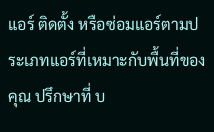แอร์ ติดตั้ง หรือซ่อมแอร์ตามประเภทแอร์ที่เหมาะกับพื้นที่ของคุณ ปรึกษาที่ บ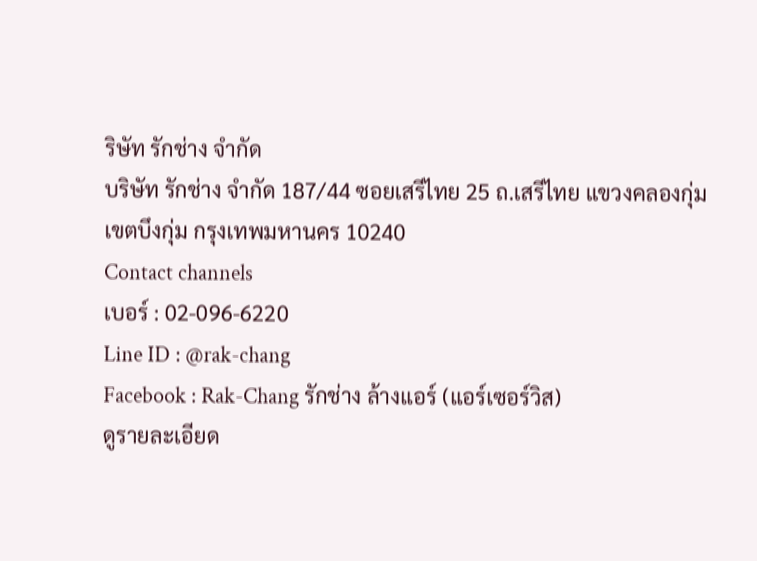ริษัท รักช่าง จํากัด
บริษัท รักช่าง จํากัด 187/44 ซอยเสรีไทย 25 ถ.เสรีไทย แขวงคลองกุ่ม
เขตบึงกุ่ม กรุงเทพมหานคร 10240
Contact channels
เบอร์ : 02-096-6220
Line ID : @rak-chang
Facebook : Rak-Chang รักช่าง ล้างแอร์ (แอร์เซอร์วิส)
ดูรายละเอียด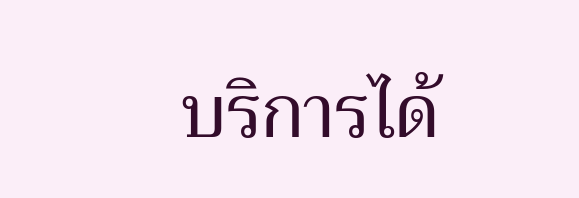บริการได้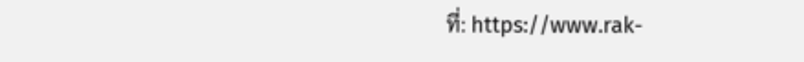ที่: https://www.rak-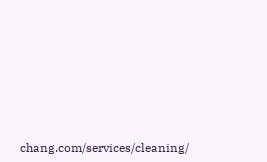chang.com/services/cleaning/